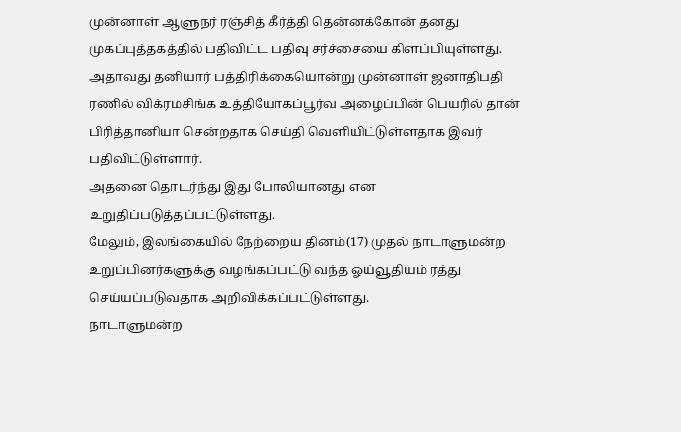முன்னாள் ஆளுநர் ரஞ்சித் கீர்த்தி தென்னக்கோன் தனது முகப்புத்தகத்தில் பதிவிட்ட பதிவு சர்ச்சையை கிளப்பியுள்ளது.
அதாவது தனியார் பத்திரிக்கையொன்று முன்னாள் ஜனாதிபதி ரணில் விக்ரமசிங்க உத்தியோகப்பூர்வ அழைப்பின் பெயரில் தான் பிரித்தானியா சென்றதாக செய்தி வெளியிட்டுள்ளதாக இவர் பதிவிட்டுள்ளார்.
அதனை தொடர்ந்து இது போலியானது என உறுதிப்படுத்தப்பட்டுள்ளது.
மேலும், இலங்கையில் நேற்றைய தினம்(17) முதல் நாடாளுமன்ற உறுப்பினர்களுக்கு வழங்கப்பட்டு வந்த ஓய்வூதியம் ரத்து செய்யப்படுவதாக அறிவிக்கப்பட்டுள்ளது.
நாடாளுமன்ற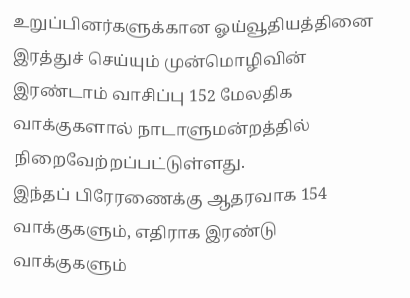உறுப்பினர்களுக்கான ஓய்வூதியத்தினை இரத்துச் செய்யும் முன்மொழிவின் இரண்டாம் வாசிப்பு 152 மேலதிக வாக்குகளால் நாடாளுமன்றத்தில் நிறைவேற்றப்பட்டுள்ளது.
இந்தப் பிரேரணைக்கு ஆதரவாக 154 வாக்குகளும், எதிராக இரண்டு வாக்குகளும்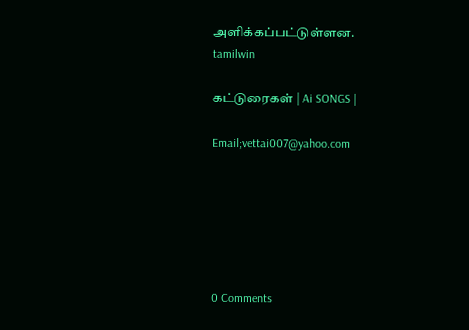அளிக்கப்பட்டுள்ளன.
tamilwin

கட்டுரைகள் | Ai SONGS |

Email;vettai007@yahoo.com






0 Comments